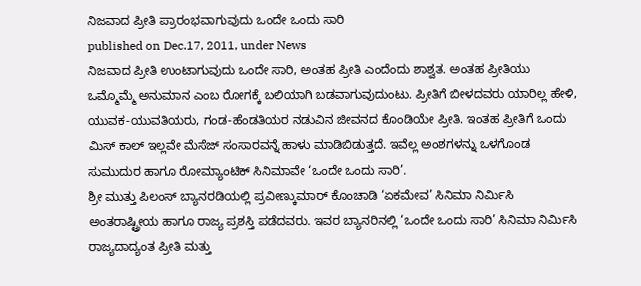ನಿಜವಾದ ಪ್ರೀತಿ ಪ್ರಾರಂಭವಾಗುವುದು ಒಂದೇ ಒಂದು ಸಾರಿ
published on Dec.17, 2011, under News
ನಿಜವಾದ ಪ್ರೀತಿ ಉಂಟಾಗುವುದು ಒಂದೇ ಸಾರಿ, ಅಂತಹ ಪ್ರೀತಿ ಎಂದೆಂದು ಶಾಶ್ವತ. ಅಂತಹ ಪ್ರೀತಿಯು ಒಮ್ಮೊಮ್ಮೆ ಅನುಮಾನ ಎಂಬ ರೋಗಕ್ಕೆ ಬಲಿಯಾಗಿ ಬಡವಾಗುವುದುಂಟು. ಪ್ರೀತಿಗೆ ಬೀಳದವರು ಯಾರಿಲ್ಲ ಹೇಳಿ, ಯುವಕ-ಯುವತಿಯರು, ಗಂಡ-ಹೆಂಡತಿಯರ ನಡುವಿನ ಜೀವನದ ಕೊಂಡಿಯೇ ಪ್ರೀತಿ. ಇಂತಹ ಪ್ರೀತಿಗೆ ಒಂದು ಮಿಸ್ ಕಾಲ್ ಇಲ್ಲವೇ ಮೆಸೆಜ್ ಸಂಸಾರವನ್ನೆ ಹಾಳು ಮಾಡಿಬಿಡುತ್ತದೆ. ಇವೆಲ್ಲ ಅಂಶಗಳನ್ನು ಒಳಗೊಂಡ ಸುಮುದುರ ಹಾಗೂ ರೋಮ್ಯಾಂಟಿಕ್ ಸಿನಿಮಾವೇ ‘ಒಂದೇ ಒಂದು ಸಾರಿ’.
ಶ್ರೀ ಮುತ್ತು ಪಿಲಂಸ್ ಬ್ಯಾನರಡಿಯಲ್ಲಿ ಪ್ರವೀಣ್ಕುಮಾರ್ ಕೊಂಚಾಡಿ ‘ಏಕಮೇವ’ ಸಿನಿಮಾ ನಿರ್ಮಿಸಿ ಅಂತರಾಷ್ಟ್ರೀಯ ಹಾಗೂ ರಾಜ್ಯ ಪ್ರಶಸ್ತಿ ಪಡೆದವರು. ಇವರ ಬ್ಯಾನರಿನಲ್ಲಿ ‘ಒಂದೇ ಒಂದು ಸಾರಿ’ ಸಿನಿಮಾ ನಿರ್ಮಿಸಿ ರಾಜ್ಯದಾದ್ಯಂತ ಪ್ರೀತಿ ಮತ್ತು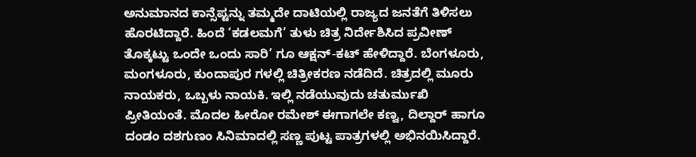ಅನುಮಾನದ ಕಾನ್ಸೆಪ್ಟನ್ನು ತಮ್ಮದೇ ದಾಟಿಯಲ್ಲಿ ರಾಜ್ಯದ ಜನತೆಗೆ ತಿಳಿಸಲು ಹೊರಟಿದ್ದಾರೆ. ಹಿಂದೆ ‘ಕಡಲಮಗೆ’ ತುಳು ಚಿತ್ರ ನಿರ್ದೇಶಿಸಿದ ಪ್ರವೀಣ್ ತೊಕ್ಕಟ್ಟು ಒಂದೇ ಒಂದು ಸಾರಿ’ ಗೂ ಆಕ್ಷನ್-ಕಟ್ ಹೇಳಿದ್ದಾರೆ. ಬೆಂಗಳೂರು, ಮಂಗಳೂರು, ಕುಂದಾಪುರ ಗಳಲ್ಲಿ ಚಿತ್ರೀಕರಣ ನಡೆದಿದೆ. ಚಿತ್ರದಲ್ಲಿ ಮೂರು ನಾಯಕರು, ಒಬ್ಬಳು ನಾಯಕಿ. ಇಲ್ಲಿ ನಡೆಯುವುದು ಚತುರ್ಮುಖಿ ಪ್ರೀತಿಯಂತೆ. ಮೊದಲ ಹೀರೋ ರಮೇಶ್ ಈಗಾಗಲೇ ಕಣ್ವ, ದಿಲ್ದಾರ್ ಹಾಗೂ ದಂಡಂ ದಶಗುಣಂ ಸಿನಿಮಾದಲ್ಲಿ ಸಣ್ಣ ಪುಟ್ಟ ಪಾತ್ರಗಳಲ್ಲಿ ಅಭಿನಯಿಸಿದ್ದಾರೆ.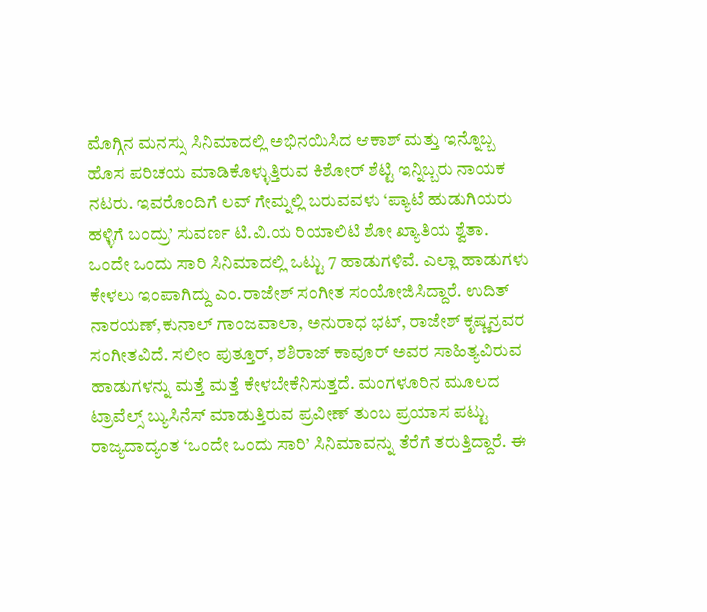ಮೊಗ್ಗಿನ ಮನಸ್ಸು ಸಿನಿಮಾದಲ್ಲಿ ಅಭಿನಯಿಸಿದ ಆಕಾಶ್ ಮತ್ತು ಇನ್ನೊಬ್ಬ ಹೊಸ ಪರಿಚಯ ಮಾಡಿಕೊಳ್ಳುತ್ತಿರುವ ಕಿಶೋರ್ ಶೆಟ್ಟಿ ಇನ್ನಿಬ್ಬರು ನಾಯಕ ನಟರು. ಇವರೊಂದಿಗೆ ಲವ್ ಗೇಮ್ನಲ್ಲಿ ಬರುವವಳು ‘ಪ್ಯಾಟೆ ಹುಡುಗಿಯರು ಹಳ್ಳಿಗೆ ಬಂದ್ರು’ ಸುವರ್ಣ ಟಿ.ವಿ.ಯ ರಿಯಾಲಿಟಿ ಶೋ ಖ್ಯಾತಿಯ ಶ್ವೆತಾ.
ಒಂದೇ ಒಂದು ಸಾರಿ ಸಿನಿಮಾದಲ್ಲಿ ಒಟ್ಟು 7 ಹಾಡುಗಳಿವೆ. ಎಲ್ಲಾ ಹಾಡುಗಳು ಕೇಳಲು ಇಂಪಾಗಿದ್ದು ಎಂ.ರಾಜೇಶ್ ಸಂಗೀತ ಸಂಯೋಜಿಸಿದ್ದಾರೆ. ಉದಿತ್ ನಾರಯಣ್,ಕುನಾಲ್ ಗಾಂಜವಾಲಾ, ಅನುರಾಧ ಭಟ್, ರಾಜೇಶ್ ಕೃಷ್ಣನ್ರವರ ಸಂಗೀತವಿದೆ. ಸಲೀಂ ಪುತ್ತೂರ್, ಶಶಿರಾಜ್ ಕಾವೂರ್ ಅವರ ಸಾಹಿತ್ಯವಿರುವ ಹಾಡುಗಳನ್ನು ಮತ್ತೆ ಮತ್ತೆ ಕೇಳಬೇಕೆನಿಸುತ್ತದೆ. ಮಂಗಳೂರಿನ ಮೂಲದ ಟ್ರಾವೆಲ್ಸ್ ಬ್ಯುಸಿನೆಸ್ ಮಾಡುತ್ತಿರುವ ಪ್ರವೀಣ್ ತುಂಬ ಪ್ರಯಾಸ ಪಟ್ಟು ರಾಜ್ಯದಾದ್ಯಂತ ‘ಒಂದೇ ಒಂದು ಸಾರಿ’ ಸಿನಿಮಾವನ್ನು ತೆರೆಗೆ ತರುತ್ತಿದ್ದಾರೆ. ಈ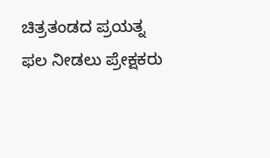ಚಿತ್ರತಂಡದ ಪ್ರಯತ್ನ ಫಲ ನೀಡಲು ಪ್ರೇಕ್ಷಕರು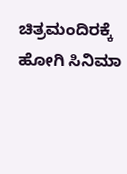ಚಿತ್ರಮಂದಿರಕ್ಕೆ ಹೋಗಿ ಸಿನಿಮಾ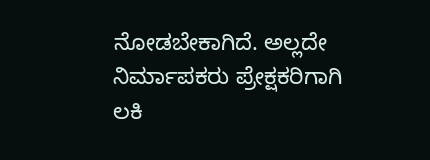ನೋಡಬೇಕಾಗಿದೆ. ಅಲ್ಲದೇ ನಿರ್ಮಾಪಕರು ಪ್ರೇಕ್ಷಕರಿಗಾಗಿ ಲಕಿ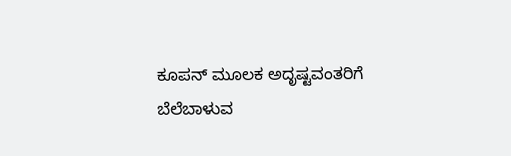ಕೂಪನ್ ಮೂಲಕ ಅದೃಷ್ಟವಂತರಿಗೆ ಬೆಲೆಬಾಳುವ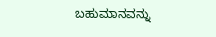ಬಹುಮಾನವನ್ನು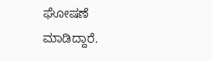ಘೋಷಣೆ ಮಾಡಿದ್ದಾರೆ.